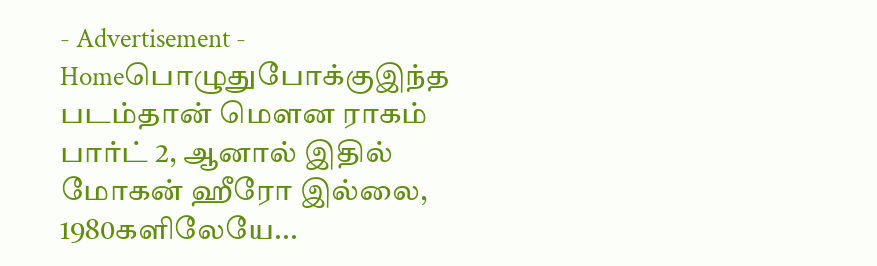- Advertisement -
Homeபொழுதுபோக்குஇந்த படம்தான் மௌன ராகம் பார்ட் 2, ஆனால் இதில் மோகன் ஹீரோ இல்லை, 1980களிலேயே...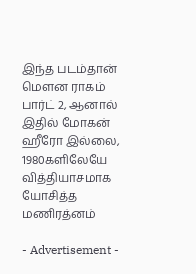இந்த படம்தான் மௌன ராகம் பார்ட் 2, ஆனால் இதில் மோகன் ஹீரோ இல்லை, 1980களிலேயே வித்தியாசமாக யோசித்த மணிரத்னம்

- Advertisement -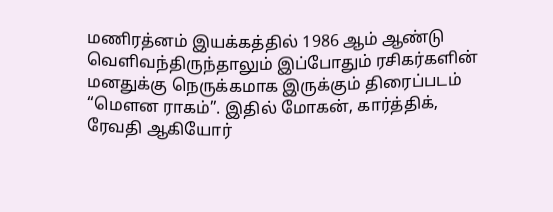மணிரத்னம் இயக்கத்தில் 1986 ஆம் ஆண்டு வெளிவந்திருந்தாலும் இப்போதும் ரசிகர்களின் மனதுக்கு நெருக்கமாக இருக்கும் திரைப்படம் “மௌன ராகம்”. இதில் மோகன், கார்த்திக், ரேவதி ஆகியோர்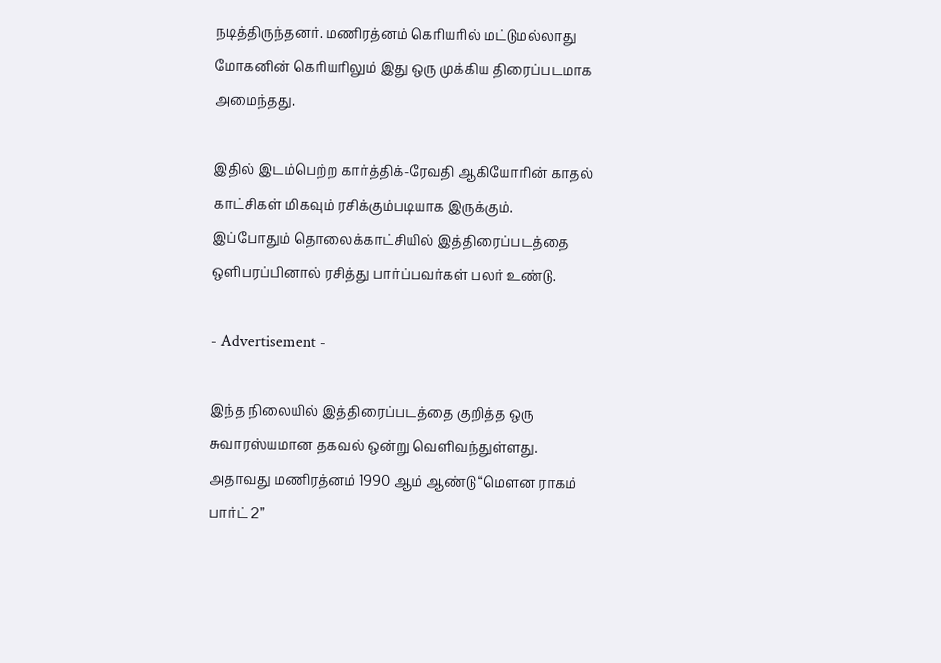நடித்திருந்தனர். மணிரத்னம் கெரியரில் மட்டுமல்லாது மோகனின் கெரியரிலும் இது ஒரு முக்கிய திரைப்படமாக அமைந்தது.

இதில் இடம்பெற்ற கார்த்திக்-ரேவதி ஆகியோரின் காதல் காட்சிகள் மிகவும் ரசிக்கும்படியாக இருக்கும். இப்போதும் தொலைக்காட்சியில் இத்திரைப்படத்தை ஒளிபரப்பினால் ரசித்து பார்ப்பவர்கள் பலர் உண்டு.

- Advertisement -

இந்த நிலையில் இத்திரைப்படத்தை குறித்த ஒரு சுவாரஸ்யமான தகவல் ஒன்று வெளிவந்துள்ளது. அதாவது மணிரத்னம் 1990 ஆம் ஆண்டு “மௌன ராகம் பார்ட் 2”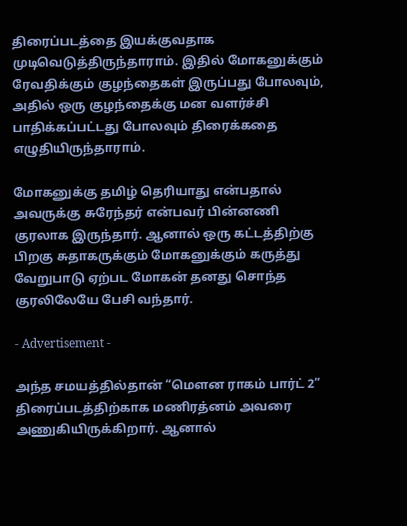திரைப்படத்தை இயக்குவதாக முடிவெடுத்திருந்தாராம். இதில் மோகனுக்கும் ரேவதிக்கும் குழந்தைகள் இருப்பது போலவும், அதில் ஒரு குழந்தைக்கு மன வளர்ச்சி பாதிக்கப்பட்டது போலவும் திரைக்கதை எழுதியிருந்தாராம்.

மோகனுக்கு தமிழ் தெரியாது என்பதால் அவருக்கு சுரேந்தர் என்பவர் பின்னணி குரலாக இருந்தார். ஆனால் ஒரு கட்டத்திற்கு பிறகு சுதாகருக்கும் மோகனுக்கும் கருத்து வேறுபாடு ஏற்பட மோகன் தனது சொந்த குரலிலேயே பேசி வந்தார்.

- Advertisement -

அந்த சமயத்தில்தான் “மௌன ராகம் பார்ட் 2” திரைப்படத்திற்காக மணிரத்னம் அவரை அணுகியிருக்கிறார். ஆனால்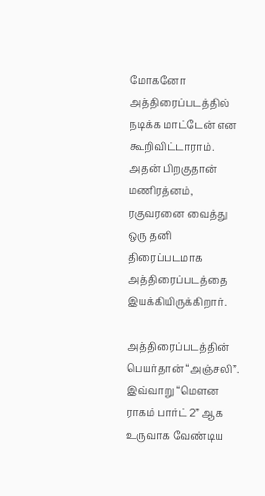மோகனோ அத்திரைப்படத்தில் நடிக்க மாட்டேன் என கூறிவிட்டாராம். அதன் பிறகுதான் மணிரத்னம், ரகுவரனை வைத்து ஒரு தனி திரைப்படமாக அத்திரைப்படத்தை இயக்கியிருக்கிறார்.

அத்திரைப்படத்தின் பெயர்தான் “அஞ்சலி”. இவ்வாறு “மௌன ராகம் பார்ட் 2” ஆக உருவாக வேண்டிய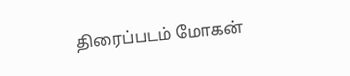திரைப்படம் மோகன்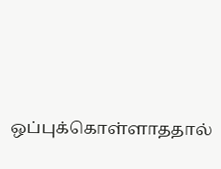ஒப்புக்கொள்ளாததால்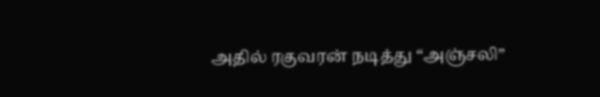அதில் ரகுவரன் நடித்து “அஞ்சலி”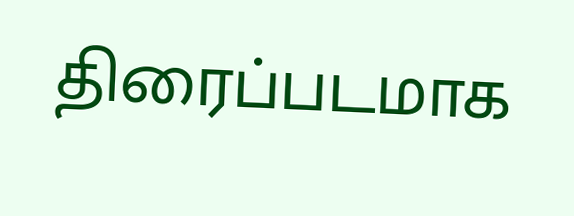திரைப்படமாக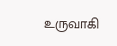உருவாகி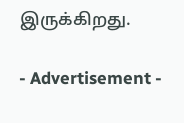இருக்கிறது.

- Advertisement -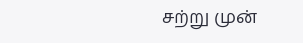சற்று முன்